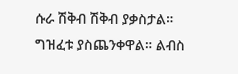ሱራ ሽቅብ ሽቅብ ያቃስታል። ግዝፈቱ ያስጨንቀዋል። ልብስ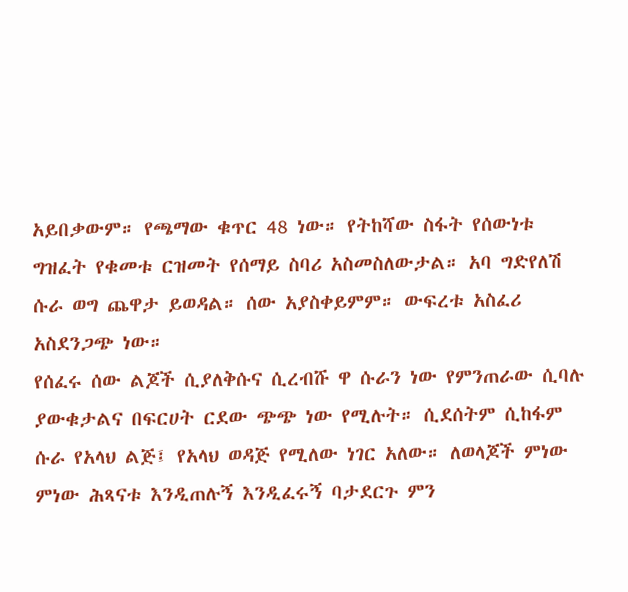አይበቃውም። የጫማው ቁጥር 48 ነው። የትከሻው ስፋት የሰውነቱ ግዝፈት የቁመቱ ርዝመት የሰማይ ስባሪ አስመስለውታል። አባ ግድየለሽ ሱራ ወግ ጨዋታ ይወዳል። ሰው አያስቀይምም። ውፍረቱ አስፈሪ አስደንጋጭ ነው።
የሰፈሩ ሰው ልጆች ሲያለቅሱና ሲረብሹ ዋ ሱራን ነው የምንጠራው ሲባሉ ያውቁታልና በፍርሀት ርደው ጭጭ ነው የሚሉት። ሲደሰትም ሲከፋም ሱራ የአላህ ልጅ፤ የአላህ ወዳጅ የሚለው ነገር አለው። ለወላጆች ምነው ምነው ሕጻናቱ እንዲጠሉኝ እንዲፈሩኝ ባታደርጉ ምን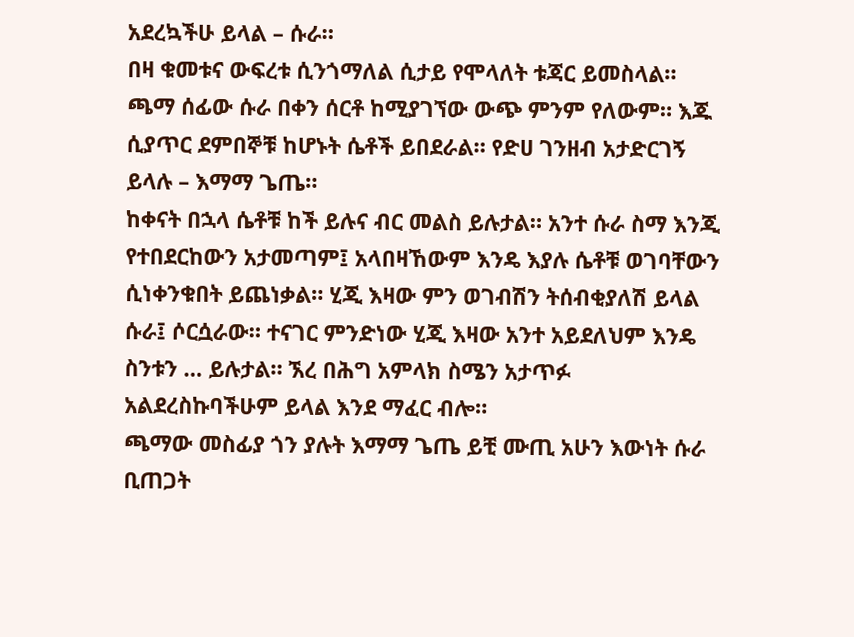አደረኳችሁ ይላል – ሱራ።
በዛ ቁመቱና ውፍረቱ ሲንጎማለል ሲታይ የሞላለት ቱጃር ይመስላል። ጫማ ሰፊው ሱራ በቀን ሰርቶ ከሚያገኘው ውጭ ምንም የለውም። እጁ ሲያጥር ደምበኞቹ ከሆኑት ሴቶች ይበደራል። የድሀ ገንዘብ አታድርገኝ ይላሉ – እማማ ጌጤ።
ከቀናት በኋላ ሴቶቹ ከች ይሉና ብር መልስ ይሉታል። አንተ ሱራ ስማ እንጂ የተበደርከውን አታመጣም፤ አላበዛኸውም እንዴ እያሉ ሴቶቹ ወገባቸውን ሲነቀንቁበት ይጨነቃል። ሂጂ እዛው ምን ወገብሽን ትሰብቂያለሽ ይላል ሱራ፤ ሶርሷራው። ተናገር ምንድነው ሂጂ እዛው አንተ አይደለህም እንዴ ስንቱን … ይሉታል። ኧረ በሕግ አምላክ ስሜን አታጥፉ አልደረስኩባችሁም ይላል እንደ ማፈር ብሎ።
ጫማው መስፊያ ጎን ያሉት እማማ ጌጤ ይቺ ሙጢ አሁን እውነት ሱራ ቢጠጋት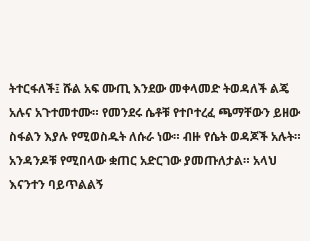ትተርፋለች፤ ሹል አፍ ሙጢ እንደው መቀላመድ ትወዳለች ልጄ አሉና አጉተመተሙ። የመንደሩ ሴቶቹ የተቦተረፈ ጫማቸውን ይዘው ስፋልን እያሉ የሚወስዱት ለሱራ ነው። ብዙ የሴት ወዳጆች አሉት። አንዳንዶቹ የሚበላው ቋጠር አድርገው ያመጡለታል። አላህ እናንተን ባይጥልልኝ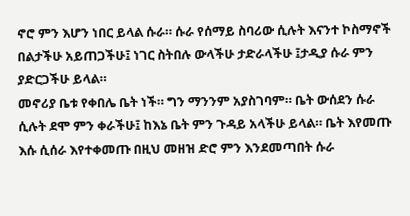ኖሮ ምን እሆን ነበር ይላል ሱራ። ሱራ የሰማይ ስባሪው ሲሉት እናንተ ኮስማኖች በልታችሁ አይጠጋችሁ፤ ነገር ስትበሉ ውላችሁ ታድራላችሁ ፤ታዲያ ሱራ ምን ያድርጋችሁ ይላል።
መኖሪያ ቤቱ የቀበሌ ቤት ነች። ግን ማንንም አያስገባም። ቤት ውሰደን ሱራ ሲሉት ደሞ ምን ቀራችሁ፤ ከእኔ ቤት ምን ጉዳይ አላችሁ ይላል። ቤት እየመጡ እሱ ሲሰራ እየተቀመጡ በዚህ መዘዝ ድሮ ምን እንደመጣበት ሱራ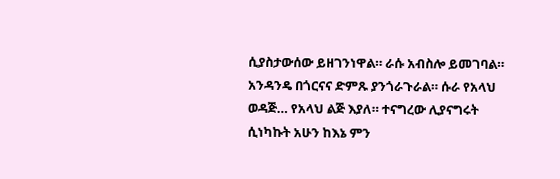ሲያስታውሰው ይዘገንነዋል። ራሱ አብስሎ ይመገባል። አንዳንዴ በጎርናና ድምጹ ያንጎራጉራል። ሱራ የአላህ ወዳጅ… የአላህ ልጅ እያለ። ተናግረው ሊያናግሩት ሲነካኩት አሁን ከእኔ ምን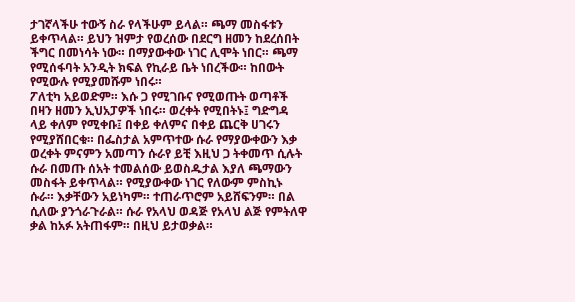ታገኛላችሁ ተውኝ ስራ የላችሁም ይላል። ጫማ መስፋቱን ይቀጥላል። ይህን ዝምታ የወረሰው በደርግ ዘመን ከደረሰበት ችግር በመነሳት ነው። በማያውቀው ነገር ሊሞት ነበር። ጫማ የሚሰፋባት አንዲት ክፍል የኪራይ ቤት ነበረችው። ከበውት የሚውሉ የሚያመሹም ነበሩ።
ፖለቲካ አይወድም። እሱ ጋ የሚገቡና የሚወጡት ወጣቶች በዛን ዘመን ኢህአፓዎች ነበሩ። ወረቀት የሚበትኑ፤ ግድግዳ ላይ ቀለም የሚቀቡ፤ በቀይ ቀለምና በቀይ ጨርቅ ሀገሩን የሚያሸበርቁ። በፌስታል አምጥተው ሱራ የማያውቀውን እቃ ወረቀት ምናምን አመጣን ሱራየ ይቺ እዚህ ጋ ትቀመጥ ሲሉት ሱራ በመጡ ሰአት ተመልሰው ይወስዱታል እያለ ጫማውን መስፋት ይቀጥላል። የሚያውቀው ነገር የለውም ምስኪኑ ሱራ። እቃቸውን አይነካም። ተጠራጥሮም አይሸፍንም። በል ሲለው ያንጎራጉራል። ሱራ የአላህ ወዳጅ የአላህ ልጅ የምትለዋ ቃል ከአፉ አትጠፋም። በዚህ ይታወቃል።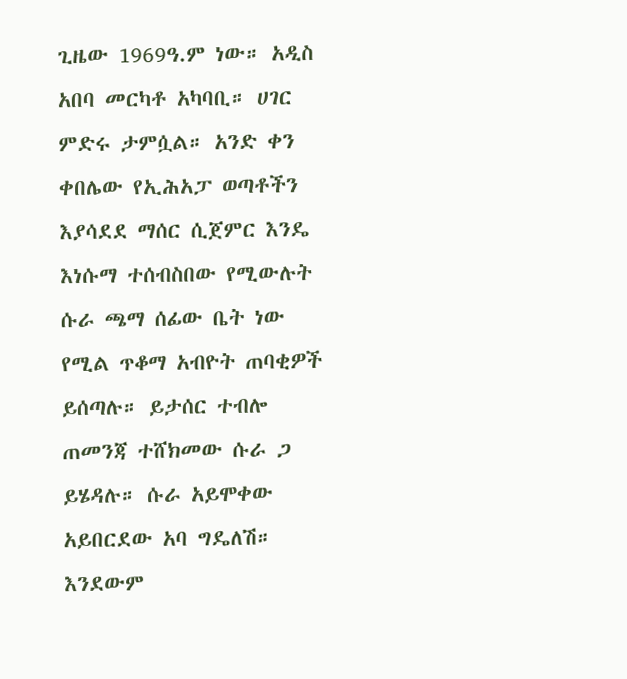ጊዜው 1969ዓ.ም ነው። አዲስ አበባ መርካቶ አካባቢ። ሀገር ምድሩ ታምሷል። አንድ ቀን ቀበሌው የኢሕአፓ ወጣቶችን እያሳደደ ማሰር ሲጀምር እንዴ እነሱማ ተሰብስበው የሚውሉት ሱራ ጫማ ሰፊው ቤት ነው የሚል ጥቆማ አብዮት ጠባቂዎች ይሰጣሉ። ይታሰር ተብሎ ጠመንጃ ተሸክመው ሱራ ጋ ይሄዳሉ። ሱራ አይሞቀው አይበርደው አባ ግዴለሽ። እንደውም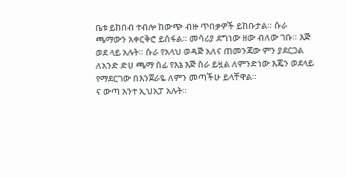ቤቱ ይከበብ ተብሎ ከውጭ ብዙ ጥበቃዎች ይከቡታል። ሱራ ጫማውን አቀርቅሮ ይሰፋል። መሳሪያ ደግነው ዘው ብለው ገቡ። እጅ ወደ ላይ አሉት። ሱራ የአላህ ወዳጅ አለና ጠመንጃው ምን ያደርጋል ለአንድ ድሀ ጫማ ሰፊ የእኔ እጅ ስራ ይዟል ለምንድነው እጄን ወደላይ የማደርገው በእንጀራዬ ለምን መጣችሁ ይላቸዋል።
ና ውጣ አንተ ኢህአፓ አሉት።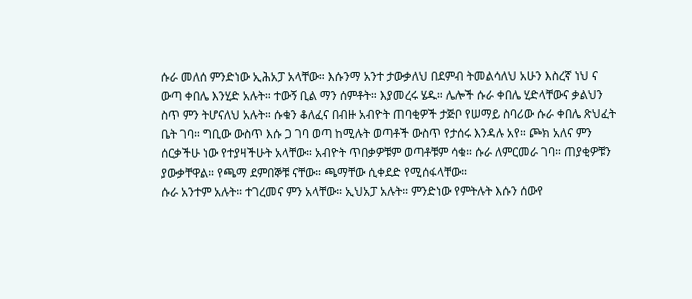ሱራ መለሰ ምንድነው ኢሕአፓ አላቸው። እሱንማ አንተ ታውቃለህ በደምብ ትመልሳለህ አሁን እስረኛ ነህ ና ውጣ ቀበሌ እንሂድ አሉት። ተውኝ ቢል ማን ሰምቶት። እያመረሩ ሄዱ። ሌሎች ሱራ ቀበሌ ሂድላቸውና ቃልህን ስጥ ምን ትሆናለህ አሉት። ሱቁን ቆለፈና በብዙ አብዮት ጠባቂዎች ታጅቦ የሠማይ ስባሪው ሱራ ቀበሌ ጽህፈት ቤት ገባ። ግቢው ውስጥ እሱ ጋ ገባ ወጣ ከሚሉት ወጣቶች ውስጥ የታሰሩ እንዳሉ አየ። ጮክ አለና ምን ሰርቃችሁ ነው የተያዛችሁት አላቸው። አብዮት ጥበቃዎቹም ወጣቶቹም ሳቁ። ሱራ ለምርመራ ገባ። ጠያቂዎቹን ያውቃቸዋል። የጫማ ደምበኞቹ ናቸው። ጫማቸው ሲቀደድ የሚሰፋላቸው።
ሱራ አንተም አሉት። ተገረመና ምን አላቸው። ኢህአፓ አሉት። ምንድነው የምትሉት እሱን ሰውየ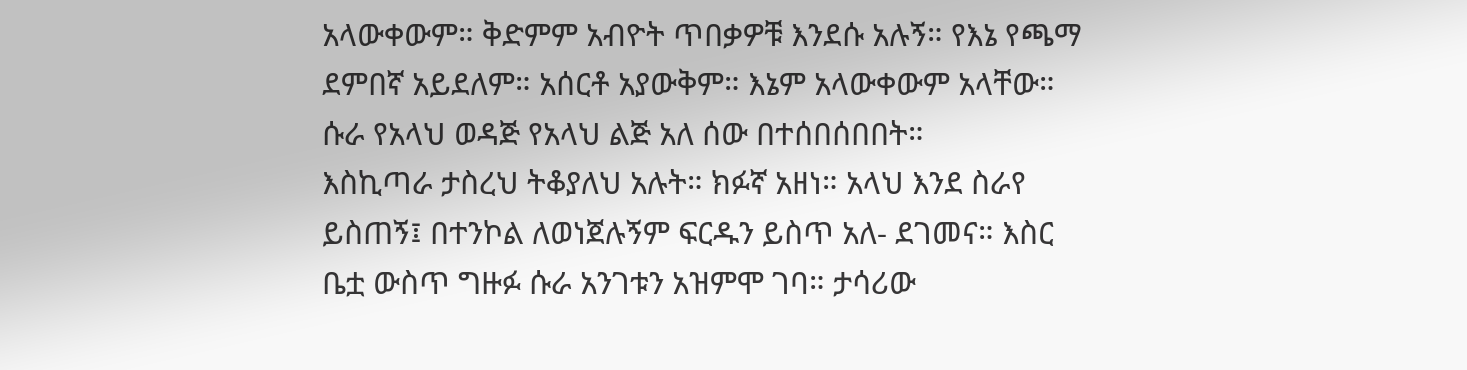አላውቀውም። ቅድምም አብዮት ጥበቃዎቹ እንደሱ አሉኝ። የእኔ የጫማ ደምበኛ አይደለም። አሰርቶ አያውቅም። እኔም አላውቀውም አላቸው። ሱራ የአላህ ወዳጅ የአላህ ልጅ አለ ሰው በተሰበሰበበት።
እስኪጣራ ታስረህ ትቆያለህ አሉት። ክፉኛ አዘነ። አላህ እንደ ስራየ ይስጠኝ፤ በተንኮል ለወነጀሉኝም ፍርዱን ይስጥ አለ- ደገመና። እስር ቤቷ ውስጥ ግዙፉ ሱራ አንገቱን አዝምሞ ገባ። ታሳሪው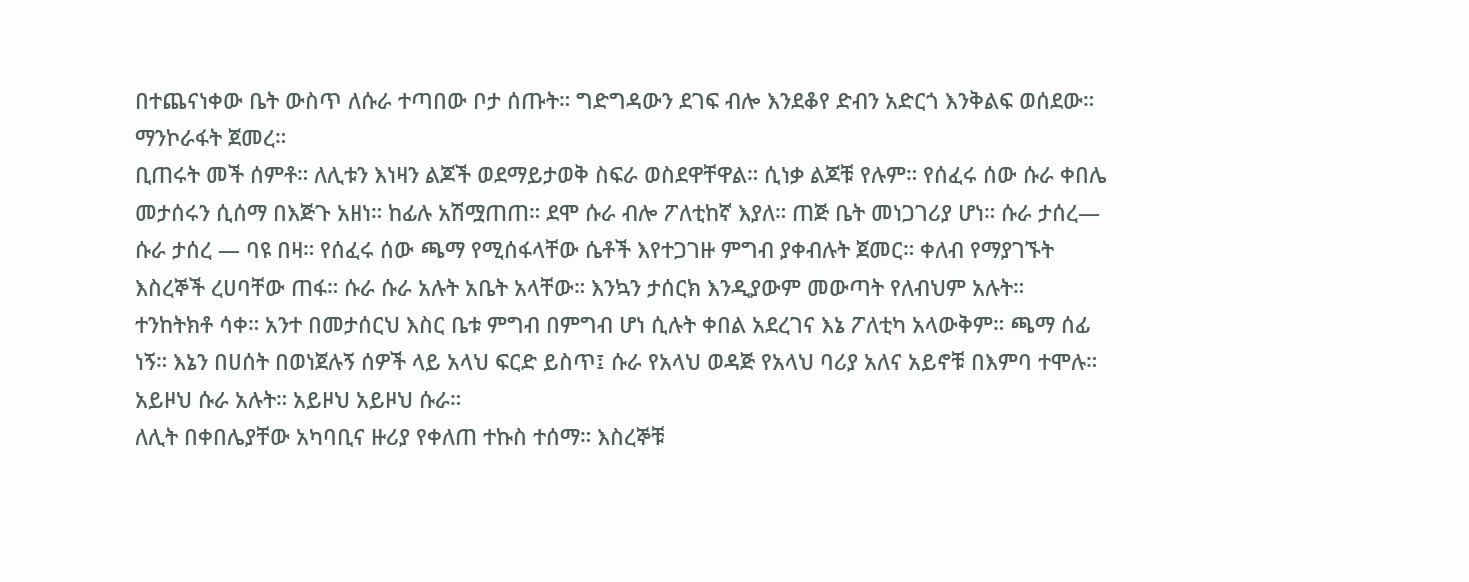በተጨናነቀው ቤት ውስጥ ለሱራ ተጣበው ቦታ ሰጡት። ግድግዳውን ደገፍ ብሎ እንደቆየ ድብን አድርጎ እንቅልፍ ወሰደው። ማንኮራፋት ጀመረ።
ቢጠሩት መች ሰምቶ። ለሊቱን እነዛን ልጆች ወደማይታወቅ ስፍራ ወስደዋቸዋል። ሲነቃ ልጆቹ የሉም። የሰፈሩ ሰው ሱራ ቀበሌ መታሰሩን ሲሰማ በእጅጉ አዘነ። ከፊሉ አሽሟጠጠ። ደሞ ሱራ ብሎ ፖለቲከኛ እያለ። ጠጅ ቤት መነጋገሪያ ሆነ። ሱራ ታሰረ— ሱራ ታሰረ — ባዩ በዛ። የሰፈሩ ሰው ጫማ የሚሰፋላቸው ሴቶች እየተጋገዙ ምግብ ያቀብሉት ጀመር። ቀለብ የማያገኙት እስረኞች ረሀባቸው ጠፋ። ሱራ ሱራ አሉት አቤት አላቸው። እንኳን ታሰርክ እንዲያውም መውጣት የለብህም አሉት። ተንከትክቶ ሳቀ። አንተ በመታሰርህ እስር ቤቱ ምግብ በምግብ ሆነ ሲሉት ቀበል አደረገና እኔ ፖለቲካ አላውቅም። ጫማ ሰፊ ነኝ። እኔን በሀሰት በወነጀሉኝ ሰዎች ላይ አላህ ፍርድ ይስጥ፤ ሱራ የአላህ ወዳጅ የአላህ ባሪያ አለና አይኖቹ በእምባ ተሞሉ። አይዞህ ሱራ አሉት። አይዞህ አይዞህ ሱራ።
ለሊት በቀበሌያቸው አካባቢና ዙሪያ የቀለጠ ተኩስ ተሰማ። እስረኞቹ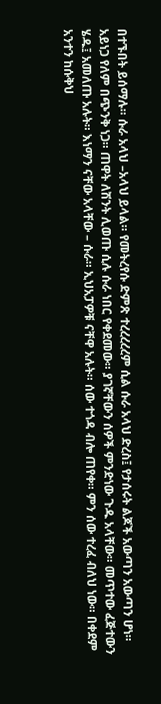በተኙበት ይሰማሉ። ሱራ አላህ –አላህ ይላል። የመትረየሱ ድምጽ ተረረረረረም ሲል ሱራ አላህ ድረስ፤ የታሰሩት ልጆች አውጣን አውጣን ሆነ። አይነጋ የለም በጭንቅ ነጋ። ጠዋት ለሽንት ሊወጡ ሲሉ ሱራ ነበር የቀደመው። ያገኛቸውን ሰዎች ምንድነው ጉዱ አላቸው። መጥተው ፈጅተውን ሄዱ፤ አመለጡ አሉት። እነማን ናቸው አላቸው – ሱራ። ኢህአፓዎቹ ናቸዋ አሉት። ሰው ተጎዳ ብሎ ጠየቀ። ምን ሰው ተረፈ ብለህ ነው። በቀደም አንተን ከሱቅህ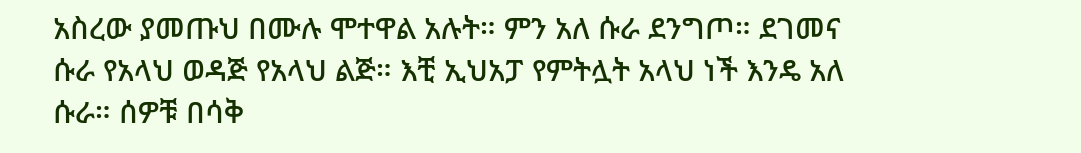አስረው ያመጡህ በሙሉ ሞተዋል አሉት። ምን አለ ሱራ ደንግጦ። ደገመና ሱራ የአላህ ወዳጅ የአላህ ልጅ። እቺ ኢህአፓ የምትሏት አላህ ነች እንዴ አለ ሱራ። ሰዎቹ በሳቅ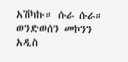አሽካኩ። ሱራ ሱራ።
ወንድወሰን መኮንን
አዲስ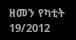ዘመን የካቲት 19/2012